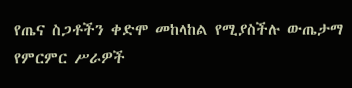የጤና ስጋቶችን ቀድሞ መከላከል የሚያስችሉ ውጤታማ የምርምር ሥራዎች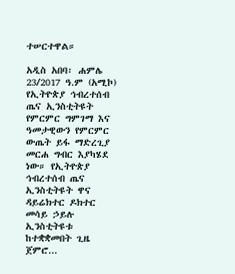ተሠርተዋል።

አዲስ አበባ፡ ሐምሌ 23/2017 ዓ.ም (አሚኮ) የኢትዮጵያ ኅብረተሰብ ጤና ኢንስቲትዩት የምርምር ግምገማ እና ዓመታዊውን የምርምር ውጤት ይፋ ማድረጊያ መርሐ ግብር እያካሄደ ነው። የኢትዮጵያ ኅብረተሰብ ጤና ኢንስቲትዩት ዋና ዳይሬክተር ዶክተር መሳይ ኃይሉ ኢንስቲትዩቱ ከተቋቋመበት ጊዜ ጀምሮ...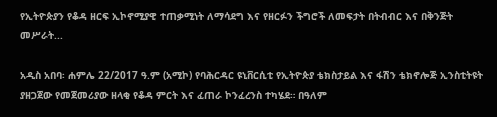የኢትዮጵያን የቆዳ ዘርፍ ኢኮኖሚያዊ ተጠቃሚነት ለማሳደግ እና የዘርፉን ችግሮች ለመፍታት በትብብር እና በቅንጅት መሥራት...

አዲስ አበባ፡ ሐምሌ 22/2017 ዓ.ም (አሚኮ) የባሕርዳር ዩኒቨርሲቲ የኢትዮጵያ ቴክስታይል እና ፋሽን ቴክኖሎጅ ኢንስቲትዩት ያዘጋጀው የመጀመሪያው ዘላቂ የቆዳ ምርት እና ፈጠራ ኮንፈረንስ ተካሄደ። በዓለም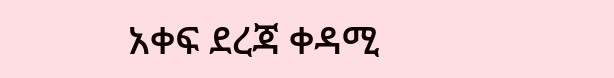አቀፍ ደረጃ ቀዳሚ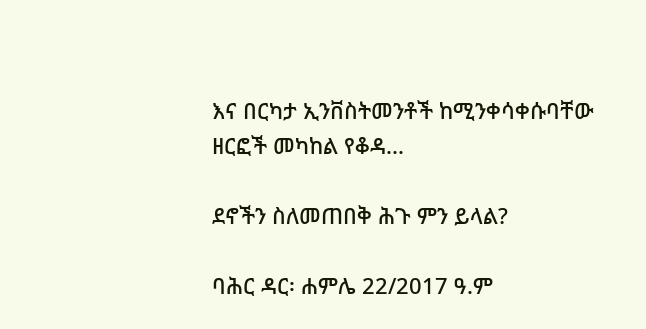እና በርካታ ኢንቨስትመንቶች ከሚንቀሳቀሱባቸው ዘርፎች መካከል የቆዳ...

ደኖችን ስለመጠበቅ ሕጉ ምን ይላል?

ባሕር ዳር፡ ሐምሌ 22/2017 ዓ.ም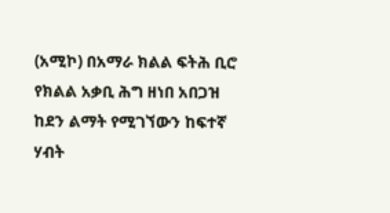(አሚኮ) በአማራ ክልል ፍትሕ ቢሮ የክልል አቃቢ ሕግ ዘነበ አበጋዝ ከደን ልማት የሚገኘውን ከፍተኛ ሃብት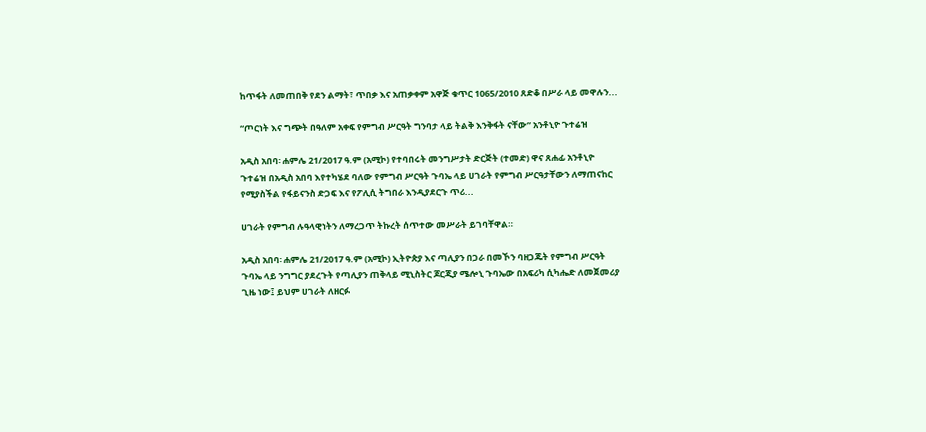ከጥፋት ለመጠበቅ የደን ልማት፣ ጥበቃ እና አጠቃቀም አዋጅ ቁጥር 1065/2010 ጸድቆ በሥራ ላይ መዋሉን...

“ጦርነት እና ግጭት በዓለም አቀፍ የምግብ ሥርዓት ግንባታ ላይ ትልቅ እንቅፋት ናቸው” አንቶኒዮ ጉተሬዝ

አዲስ አበባ፡ ሐምሌ 21/2017 ዓ.ም (አሚኮ) የተባበሩት መንግሥታት ድርጅት (ተመድ) ዋና ጸሐፊ አንቶኒዮ ጉተሬዝ በአዲስ አበባ እየተካሄደ ባለው የምግብ ሥርዓት ጉባኤ ላይ ሀገራት የምግብ ሥርዓታቸውን ለማጠናከር የሚያስችል የፋይናንስ ድጋፍ እና የፖሊሲ ትግበራ እንዲያደርጉ ጥሪ...

ሀገራት የምግብ ሉዓላዊነትን ለማረጋጥ ትኩረት ሰጥተው መሥራት ይገባቸዋል።

አዲስ አበባ፡ ሐምሌ 21/2017 ዓ.ም (አሚኮ) ኢትዮጵያ እና ጣሊያን በጋራ በመኾን ባዘጋጁት የምግብ ሥርዓት ጉባኤ ላይ ንግግር ያደረጉት የጣሊያን ጠቅላይ ሚኒስትር ጆርጂያ ሜሎኒ ጉባኤው በአፍሪካ ሲካሔድ ለመጀመሪያ ጊዜ ነው፤ ይህም ሀገራት ለዘርፉ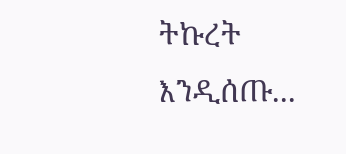ትኩረት እንዲሰጡ...